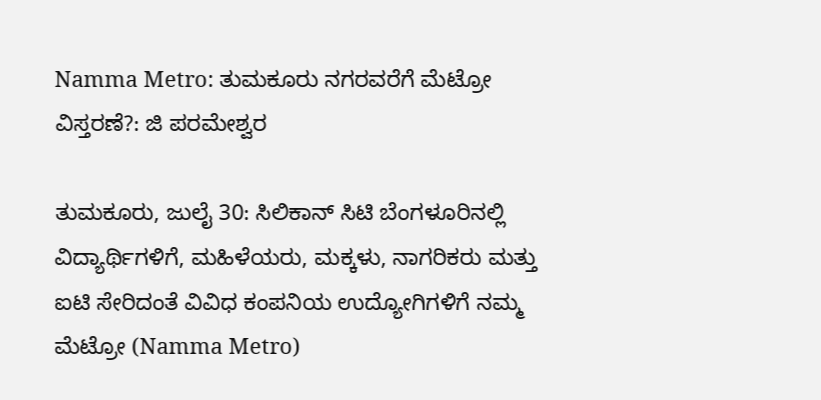Namma Metro: ತುಮಕೂರು ನಗರವರೆಗೆ ಮೆಟ್ರೋ ವಿಸ್ತರಣೆ?: ಜಿ ಪರಮೇಶ್ವರ

ತುಮಕೂರು, ಜುಲೈ 30: ಸಿಲಿಕಾನ್ ಸಿಟಿ ಬೆಂಗಳೂರಿನಲ್ಲಿ ವಿದ್ಯಾರ್ಥಿಗಳಿಗೆ, ಮಹಿಳೆಯರು, ಮಕ್ಕಳು, ನಾಗರಿಕರು ಮತ್ತು ಐಟಿ ಸೇರಿದಂತೆ ವಿವಿಧ ಕಂಪನಿಯ ಉದ್ಯೋಗಿಗಳಿಗೆ ನಮ್ಮ ಮೆಟ್ರೋ (Namma Metro)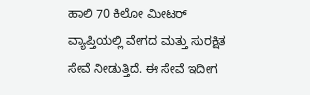ಹಾಲಿ 70 ಕಿಲೋ ಮೀಟರ್ ವ್ಯಾಪ್ತಿಯಲ್ಲಿ ವೇಗದ ಮತ್ತು ಸುರಕ್ಷಿತ ಸೇವೆ ನೀಡುತ್ತಿದೆ. ಈ ಸೇವೆ ಇದೀಗ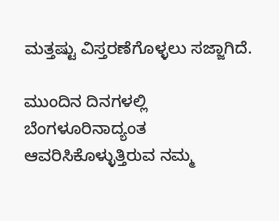ಮತ್ತಷ್ಟು ವಿಸ್ತರಣೆಗೊಳ್ಳಲು ಸಜ್ಜಾಗಿದೆ.

ಮುಂದಿನ ದಿನಗಳಲ್ಲಿ ಬೆಂಗಳೂರಿನಾದ್ಯಂತ ಆವರಿಸಿಕೊಳ್ಳುತ್ತಿರುವ ನಮ್ಮ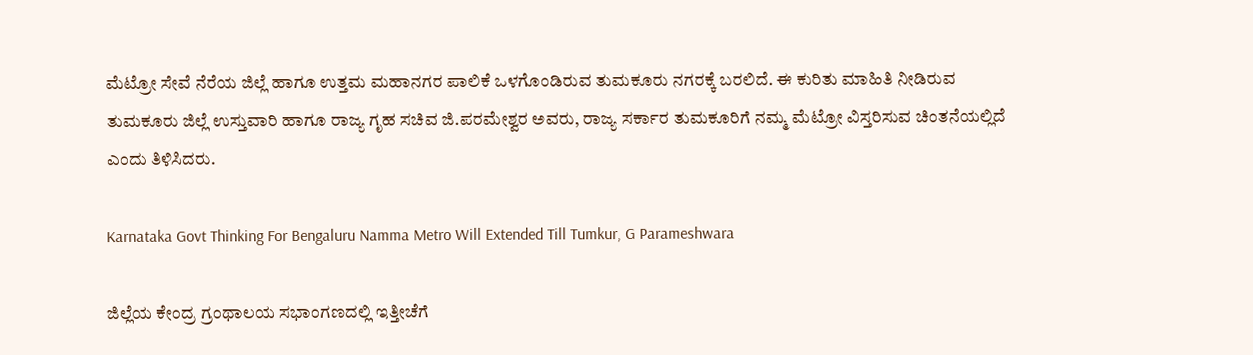ಮೆಟ್ರೋ ಸೇವೆ ನೆರೆಯ ಜಿಲ್ಲೆ ಹಾಗೂ ಉತ್ತಮ ಮಹಾನಗರ ಪಾಲಿಕೆ ಒಳಗೊಂಡಿರುವ ತುಮಕೂರು ನಗರಕ್ಕೆ ಬರಲಿದೆ. ಈ ಕುರಿತು ಮಾಹಿತಿ ನೀಡಿರುವ ತುಮಕೂರು ಜಿಲ್ಲೆ ಉಸ್ತುವಾರಿ ಹಾಗೂ ರಾಜ್ಯ ಗೃಹ ಸಚಿವ ಜಿ.ಪರಮೇಶ್ವರ ಅವರು, ರಾಜ್ಯ ಸರ್ಕಾರ ತುಮಕೂರಿಗೆ ನಮ್ಮ ಮೆಟ್ರೋ ವಿಸ್ತರಿಸುವ ಚಿಂತನೆಯಲ್ಲಿದೆ ಎಂದು ತಿಳಿಸಿದರು.

Karnataka Govt Thinking For Bengaluru Namma Metro Will Extended Till Tumkur, G Parameshwara

ಜಿಲ್ಲೆಯ ಕೇಂದ್ರ ಗ್ರಂಥಾಲಯ ಸಭಾಂಗಣದಲ್ಲಿ ಇತ್ತೀಚೆಗೆ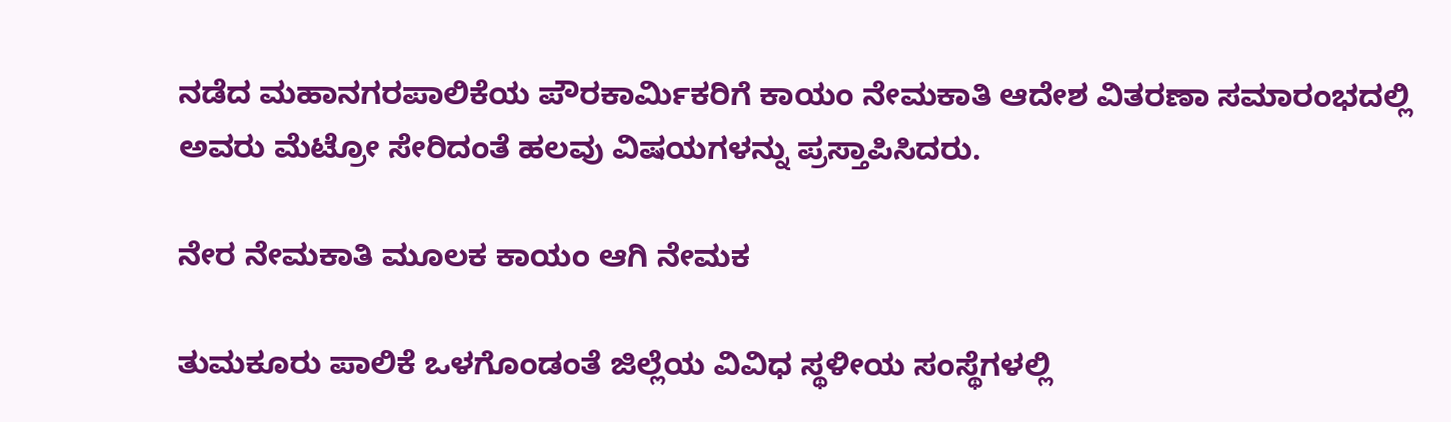ನಡೆದ ಮಹಾನಗರಪಾಲಿಕೆಯ ಪೌರಕಾರ್ಮಿಕರಿಗೆ ಕಾಯಂ ನೇಮಕಾತಿ ಆದೇಶ ವಿತರಣಾ ಸಮಾರಂಭದಲ್ಲಿ ಅವರು ಮೆಟ್ರೋ ಸೇರಿದಂತೆ ಹಲವು ವಿಷಯಗಳನ್ನು ಪ್ರಸ್ತಾಪಿಸಿದರು.

ನೇರ ನೇಮಕಾತಿ ಮೂಲಕ ಕಾಯಂ ಆಗಿ ನೇಮಕ

ತುಮಕೂರು ಪಾಲಿಕೆ ಒಳಗೊಂಡಂತೆ ಜಿಲ್ಲೆಯ ವಿವಿಧ ಸ್ಥಳೀಯ ಸಂಸ್ಥೆಗಳಲ್ಲಿ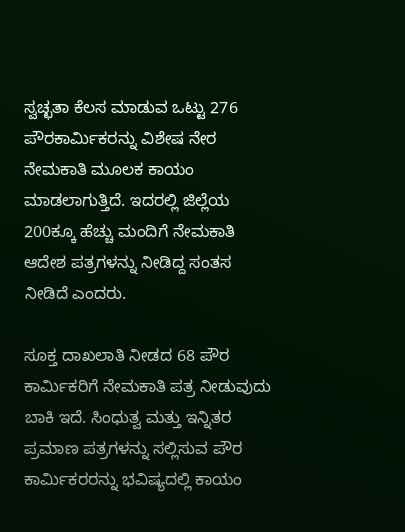ಸ್ವಚ್ಛತಾ ಕೆಲಸ ಮಾಡುವ ಒಟ್ಟು 276 ಪೌರಕಾರ್ಮಿಕರನ್ನು ವಿಶೇಷ ನೇರ ನೇಮಕಾತಿ ಮೂಲಕ ಕಾಯಂ ಮಾಡಲಾಗುತ್ತಿದೆ. ಇದರಲ್ಲಿ ಜಿಲ್ಲೆಯ 200ಕ್ಕೂ ಹೆಚ್ಚು ಮಂದಿಗೆ ನೇಮಕಾತಿ ಆದೇಶ ಪತ್ರಗಳನ್ನು ನೀಡಿದ್ದ ಸಂತಸ ನೀಡಿದೆ ಎಂದರು.

ಸೂಕ್ತ ದಾಖಲಾತಿ ನೀಡದ 68 ಪೌರ ಕಾರ್ಮಿಕರಿಗೆ ನೇಮಕಾತಿ ಪತ್ರ ನೀಡುವುದು ಬಾಕಿ ಇದೆ. ಸಿಂಧುತ್ವ ಮತ್ತು ಇನ್ನಿತರ ಪ್ರಮಾಣ ಪತ್ರಗಳನ್ನು ಸಲ್ಲಿಸುವ ಪೌರ ಕಾರ್ಮಿಕರರನ್ನು ಭವಿಷ್ಯದಲ್ಲಿ ಕಾಯಂ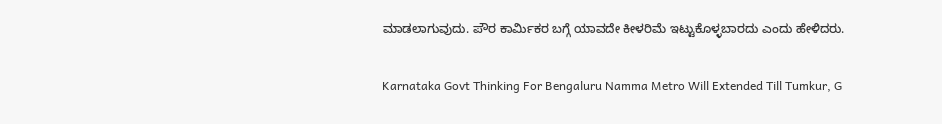ಮಾಡಲಾಗುವುದು. ಪೌರ ಕಾರ್ಮಿಕರ ಬಗ್ಗೆ ಯಾವದೇ ಕೀಳರಿಮೆ ಇಟ್ಟುಕೊಳ್ಳಬಾರದು ಎಂದು ಹೇಳಿದರು.

Karnataka Govt Thinking For Bengaluru Namma Metro Will Extended Till Tumkur, G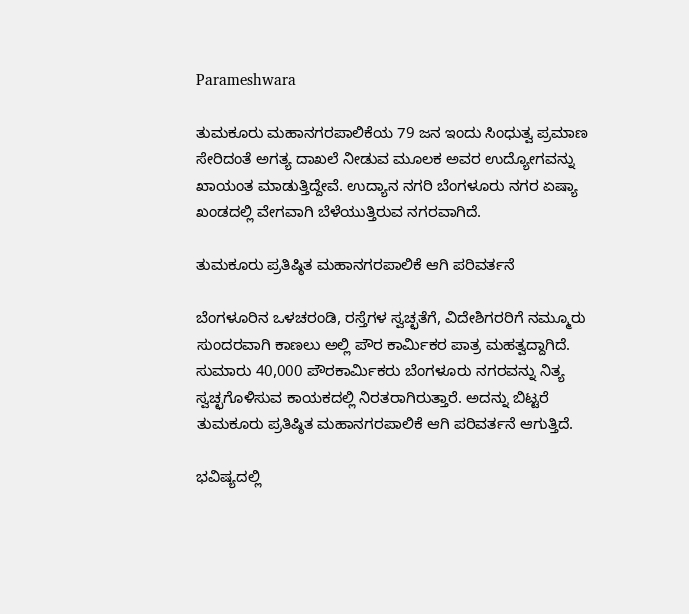Parameshwara

ತುಮಕೂರು ಮಹಾನಗರಪಾಲಿಕೆಯ 79 ಜನ ಇಂದು ಸಿಂಧುತ್ವ ಪ್ರಮಾಣ ಸೇರಿದಂತೆ ಅಗತ್ಯ ದಾಖಲೆ ನೀಡುವ ಮೂಲಕ ಅವರ ಉದ್ಯೋಗವನ್ನು ಖಾಯಂತ ಮಾಡುತ್ತಿದ್ದೇವೆ. ಉದ್ಯಾನ ನಗರಿ ಬೆಂಗಳೂರು ನಗರ ಏಷ್ಯಾ ಖಂಡದಲ್ಲಿ ವೇಗವಾಗಿ ಬೆಳೆಯುತ್ತಿರುವ ನಗರವಾಗಿದೆ.

ತುಮಕೂರು ಪ್ರತಿಷ್ಠಿತ ಮಹಾನಗರಪಾಲಿಕೆ ಆಗಿ ಪರಿವರ್ತನೆ

ಬೆಂಗಳೂರಿನ ಒಳಚರಂಡಿ, ರಸ್ತೆಗಳ ಸ್ವಚ್ಛತೆಗೆ, ವಿದೇಶಿಗರರಿಗೆ ನಮ್ಮೂರು ಸುಂದರವಾಗಿ ಕಾಣಲು ಅಲ್ಲಿ ಪೌರ ಕಾರ್ಮಿಕರ ಪಾತ್ರ ಮಹತ್ವದ್ದಾಗಿದೆ. ಸುಮಾರು 40,000 ಪೌರಕಾರ್ಮಿಕರು ಬೆಂಗಳೂರು ನಗರವನ್ನು ನಿತ್ಯ ಸ್ವಚ್ಛಗೊಳಿಸುವ ಕಾಯಕದಲ್ಲಿ ನಿರತರಾಗಿರುತ್ತಾರೆ. ಅದನ್ನು ಬಿಟ್ಟರೆ ತುಮಕೂರು ಪ್ರತಿಷ್ಠಿತ ಮಹಾನಗರಪಾಲಿಕೆ ಆಗಿ ಪರಿವರ್ತನೆ ಆಗುತ್ತಿದೆ.

ಭವಿಷ್ಯದಲ್ಲಿ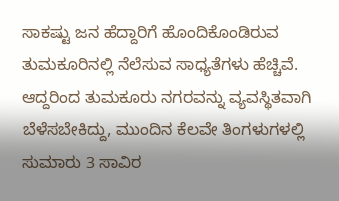ಸಾಕಷ್ಟು ಜನ ಹೆದ್ದಾರಿಗೆ ಹೊಂದಿಕೊಂಡಿರುವ ತುಮಕೂರಿನಲ್ಲಿ ನೆಲೆಸುವ ಸಾಧ್ಯತೆಗಳು ಹೆಚ್ಚಿವೆ. ಆದ್ದರಿಂದ ತುಮಕೂರು ನಗರವನ್ನು ವ್ಯವಸ್ಥಿತವಾಗಿ ಬೆಳೆಸಬೇಕಿದ್ದು, ಮುಂದಿನ ಕೆಲವೇ ತಿಂಗಳುಗಳಲ್ಲಿ ಸುಮಾರು 3 ಸಾವಿರ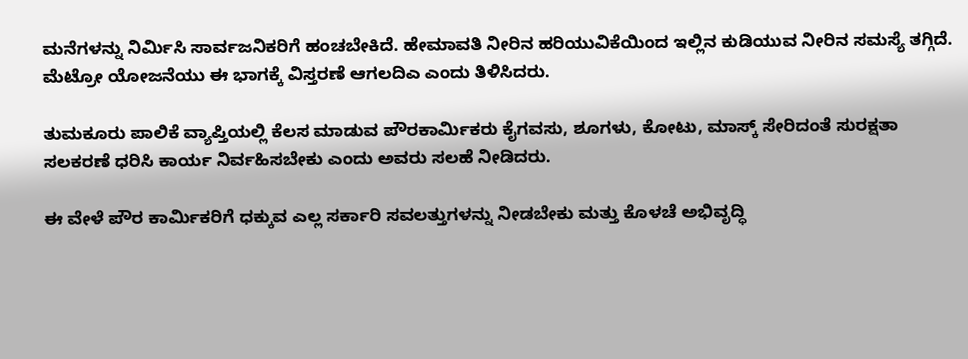ಮನೆಗಳನ್ನು ನಿರ್ಮಿಸಿ ಸಾರ್ವಜನಿಕರಿಗೆ ಹಂಚಬೇಕಿದೆ. ಹೇಮಾವತಿ ನೀರಿನ ಹರಿಯುವಿಕೆಯಿಂದ ಇಲ್ಲಿನ ಕುಡಿಯುವ ನೀರಿನ ಸಮಸ್ಯೆ ತಗ್ಗಿದೆ. ಮೆಟ್ರೋ ಯೋಜನೆಯು ಈ ಭಾಗಕ್ಕೆ ವಿಸ್ತರಣೆ ಆಗಲದಿಎ ಎಂದು ತಿಳಿಸಿದರು.

ತುಮಕೂರು ಪಾಲಿಕೆ ವ್ಯಾಪ್ತಿಯಲ್ಲಿ ಕೆಲಸ ಮಾಡುವ ಪೌರಕಾರ್ಮಿಕರು ಕೈಗವಸು, ಶೂಗಳು, ಕೋಟು, ಮಾಸ್ಕ್‌ ಸೇರಿದಂತೆ ಸುರಕ್ಷತಾ ಸಲಕರಣೆ ಧರಿಸಿ ಕಾರ್ಯ ನಿರ್ವಹಿಸಬೇಕು ಎಂದು ಅವರು ಸಲಹೆ ನೀಡಿದರು.

ಈ ವೇಳೆ ಪೌರ ಕಾರ್ಮಿಕರಿಗೆ ಧಕ್ಕುವ ಎಲ್ಲ ಸರ್ಕಾರಿ ಸವಲತ್ತುಗಳನ್ನು ನೀಡಬೇಕು ಮತ್ತು ಕೊಳಚೆ ಅಭಿವೃದ್ಧಿ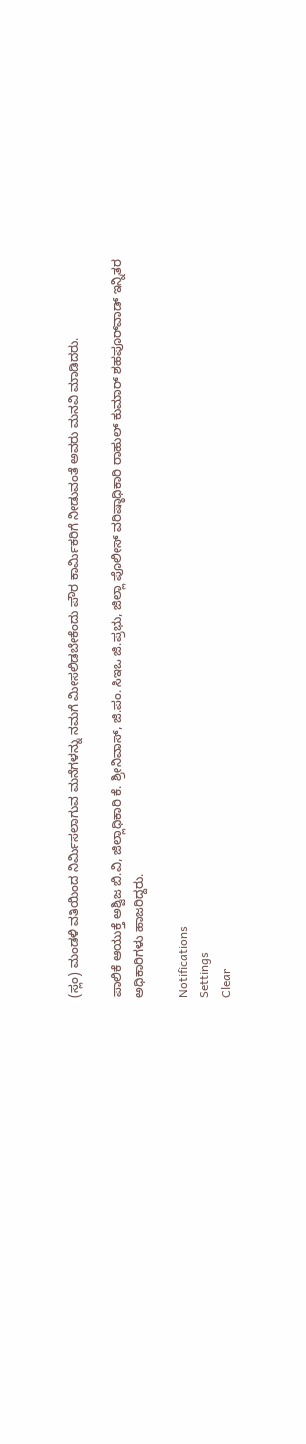(ಸ್ಲಂ) ಮಂಡಳಿ ವತಿಯಿಂದ ನಿರ್ಮಿಸಲಾಗುವ ಮನೆಗಳನ್ನು ನಮಗೆ ಮೀಸಲಿಡಬೇಕೆಂದು ಪೌರ ಕಾರ್ಮಿಕರಿಗೆ ನೀಡುವಂತೆ ಅವರು ಮನವಿ ಮಾಡಿದರು.

ಪಾಲಿಕೆ ಆಯುಕ್ತೆ ಅಶ್ವಿಜ ಬಿ.ವಿ, ಜಿಲ್ಲಾಧಿಕಾರಿ ಕೆ. ಶ್ರೀನಿವಾಸ್, ಜಿ.ಪಂ. ಸಿಇಒ ಜಿ.ಪ್ರಭು, ಜಿಲ್ಲಾ ಪೊಲೀಸ್‌ ವರಿಷ್ಠಾಧಿಕಾರಿ ರಾಹುಲ್‌ ಕುಮಾರ್‌ ಶಹಪೂರ್‌ವಾಡ್ ಇನ್ನಿತರ ಅಧಿಕಾರಿಗಳು ಹಾಜರಿದ್ದರು.

Notifications
Settings
Clear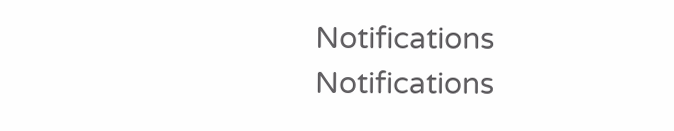Notifications
Notifications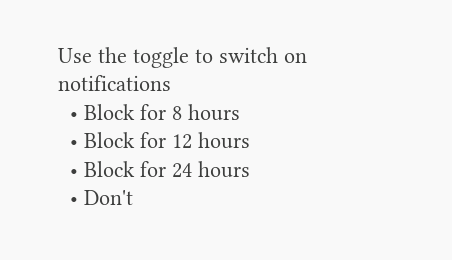Use the toggle to switch on notifications
  • Block for 8 hours
  • Block for 12 hours
  • Block for 24 hours
  • Don't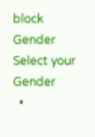block
Gender
Select your Gender
  •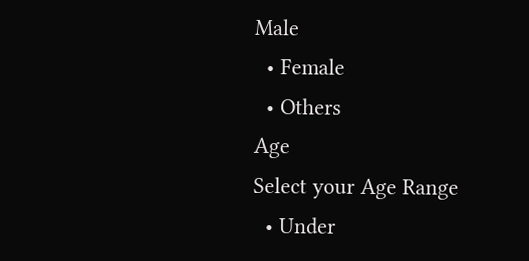Male
  • Female
  • Others
Age
Select your Age Range
  • Under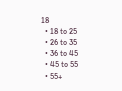18
  • 18 to 25
  • 26 to 35
  • 36 to 45
  • 45 to 55
  • 55+